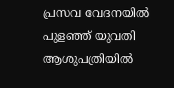പ്രസവ വേദനയിൽ പുളഞ്ഞ് യുവതി ആശുപത്രിയിൽ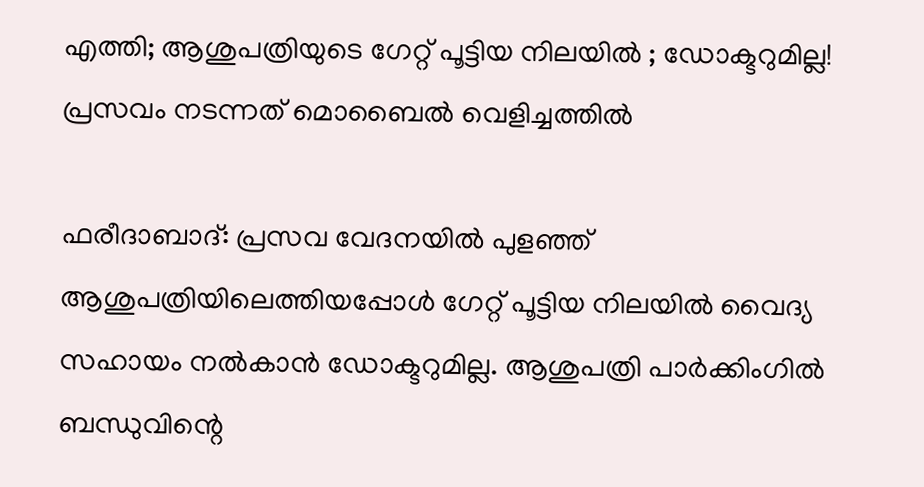എത്തി; ആശുപത്രിയുടെ ഗേറ്റ് പൂട്ടിയ നിലയിൽ ; ഡോക്ടറുമില്ല! പ്രസവം നടന്നത് മൊബൈൽ വെളിച്ചത്തിൽ

ഫരീദാബാദ്: പ്രസവ വേദനയില്‍ പുളഞ്ഞ് ആശുപത്രിയിലെത്തിയപ്പോള്‍ ഗേറ്റ് പൂട്ടിയ നിലയില്‍ വൈദ്യ സഹായം നല്‍കാൻ ഡോക്ടറുമില്ല. ആശുപത്രി പാർക്കിംഗില്‍ ബന്ധുവിന്റെ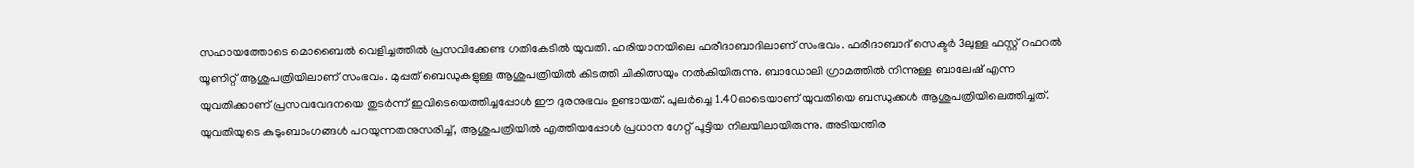സഹായത്തോടെ മൊബൈല്‍ വെളിച്ചത്തില്‍ പ്രസവിക്കേണ്ട ഗതികേടില്‍ യുവതി. ഹരിയാനയിലെ ഫരീദാബാദിലാണ് സംഭവം. ഫരീദാബാദ് സെക്ടർ 3ലുള്ള ഫസ്റ്റ് റഫറല്‍ യൂണിറ്റ് ആശുപത്രിയിലാണ് സംഭവം. മുപ്പത് ബെഡുകളുള്ള ആശുപത്രിയില്‍ കിടത്തി ചികിത്സയും നല്‍കിയിരുന്നു. ബാഡോലി ഗ്രാമത്തില്‍ നിന്നുള്ള ബാലേഷ് എന്ന യുവതിക്കാണ് പ്രസവവേദനയെ തുടർന്ന് ഇവിടെയെത്തിച്ചപ്പോള്‍ ഈ ദുരനുഭവം ഉണ്ടായത്. പുലർച്ചെ 1.40ഓടെയാണ് യുവതിയെ ബന്ധുക്കള്‍ ആശുപത്രിയിലെത്തിച്ചത്. യുവതിയുടെ കുടുംബാംഗങ്ങള്‍ പറയുന്നതനുസരിച്ച്‌, ആശുപത്രിയില്‍ എത്തിയപ്പോള്‍ പ്രധാന ഗേറ്റ് പൂട്ടിയ നിലയിലായിരുന്നു. അടിയന്തിര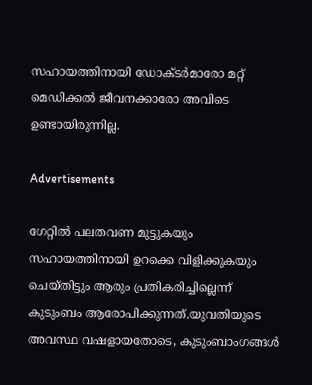സഹായത്തിനായി ഡോക്ടർമാരോ മറ്റ് മെഡിക്കല്‍ ജീവനക്കാരോ അവിടെ ഉണ്ടായിരുന്നില്ല.

Advertisements

ഗേറ്റില്‍ പലതവണ മുട്ടുകയും സഹായത്തിനായി ഉറക്കെ വിളിക്കുകയും ചെയ്തിട്ടും ആരും പ്രതികരിച്ചില്ലെന്ന് കുടുംബം ആരോപിക്കുന്നത്.യുവതിയുടെ അവസ്ഥ വഷളായതോടെ, കുടുംബാംഗങ്ങള്‍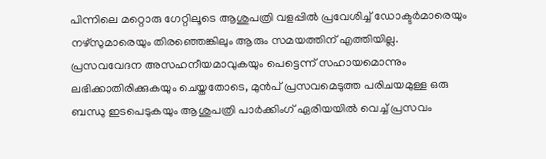പിന്നിലെ മറ്റൊരു ഗേറ്റിലൂടെ ആശുപത്രി വളപ്പില്‍ പ്രവേശിച്ച്‌ ഡോക്ടർമാരെയും നഴ്സുമാരെയും തിരഞ്ഞെങ്കിലും ആരും സമയത്തിന് എത്തിയില്ല. പ്രസവവേദന അസഹനീയമാവുകയും പെട്ടെന്ന് സഹായമൊന്നും ലഭിക്കാതിരിക്കുകയും ചെയ്തതോടെ, മുൻപ് പ്രസവമെടുത്ത പരിചയമുള്ള ഒരു ബന്ധു ഇടപെടുകയും ആശുപത്രി പാർക്കിംഗ് ഏരിയയില്‍ വെച്ച്‌ പ്രസവം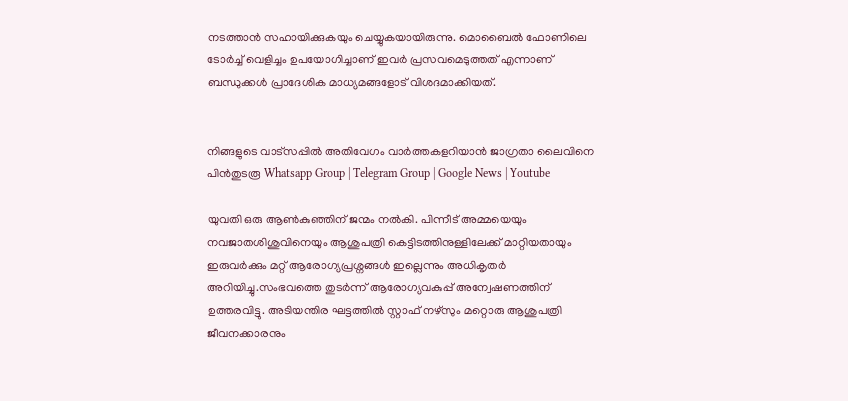നടത്താൻ സഹായിക്കുകയും ചെയ്യുകയായിരുന്നു. മൊബൈല്‍ ഫോണിലെ ടോർച്ച്‌ വെളിച്ചം ഉപയോഗിച്ചാണ് ഇവർ പ്രസവമെടുത്തത് എന്നാണ് ബന്ധുക്കള്‍ പ്രാദേശിക മാധ്യമങ്ങളോട് വിശദമാക്കിയത്.


നിങ്ങളുടെ വാട്സപ്പിൽ അതിവേഗം വാർത്തകളറിയാൻ ജാഗ്രതാ ലൈവിനെ പിൻതുടരൂ Whatsapp Group | Telegram Group | Google News | Youtube

യുവതി ഒരു ആണ്‍കുഞ്ഞിന് ജന്മം നല്‍കി. പിന്നീട് അമ്മയെയും നവജാതശിശുവിനെയും ആശുപത്രി കെട്ടിടത്തിനുള്ളിലേക്ക് മാറ്റിയതായും ഇരുവർക്കും മറ്റ് ആരോഗ്യപ്രശ്നങ്ങള്‍ ഇല്ലെന്നും അധികൃതർ അറിയിച്ചു.സംഭവത്തെ തുടർന്ന് ആരോഗ്യവകുപ്പ് അന്വേഷണത്തിന് ഉത്തരവിട്ടു. അടിയന്തിര ഘട്ടത്തില്‍ സ്റ്റാഫ് നഴ്സും മറ്റൊരു ആശുപത്രി ജീവനക്കാരനും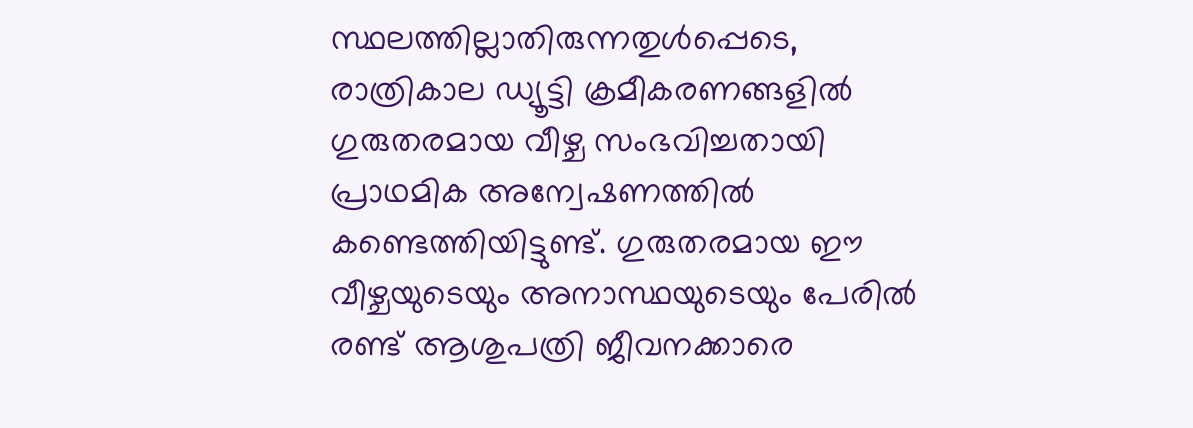സ്ഥലത്തില്ലാതിരുന്നതുള്‍പ്പെടെ, രാത്രികാല ഡ്യൂട്ടി ക്രമീകരണങ്ങളില്‍ ഗുരുതരമായ വീഴ്ച സംഭവിച്ചതായി പ്രാഥമിക അന്വേഷണത്തില്‍ കണ്ടെത്തിയിട്ടുണ്ട്. ഗുരുതരമായ ഈ വീഴ്ചയുടെയും അനാസ്ഥയുടെയും പേരില്‍ രണ്ട് ആശുപത്രി ജീവനക്കാരെ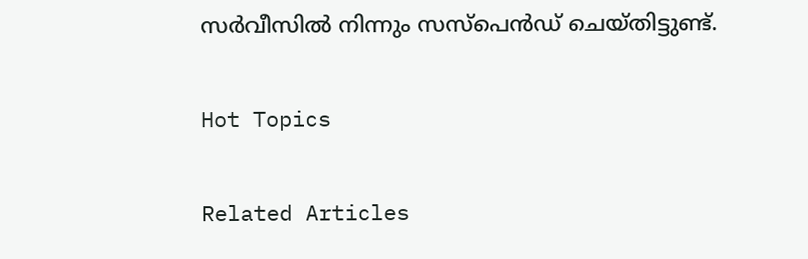സർവീസില്‍ നിന്നും സസ്പെൻഡ് ചെയ്തിട്ടുണ്ട്.

Hot Topics

Related Articles